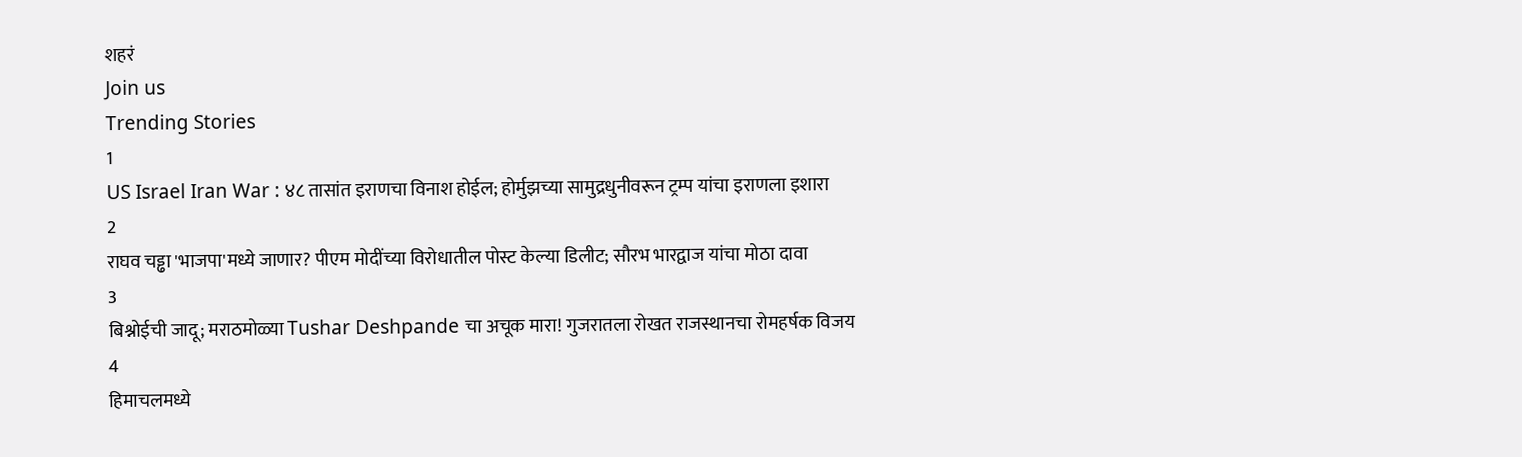शहरं
Join us
Trending Stories
1
US Israel Iran War : ४८ तासांत इराणचा विनाश होईल; होर्मुझच्या सामुद्रधुनीवरून ट्रम्प यांचा इराणला इशारा
2
राघव चड्ढा 'भाजपा'मध्ये जाणार? पीएम मोदींच्या विरोधातील पोस्ट केल्या डिलीट; सौरभ भारद्वाज यांचा मोठा दावा
3
बिश्नोईची जादू; मराठमोळ्या Tushar Deshpande चा अचूक मारा! गुजरातला रोखत राजस्थानचा रोमहर्षक विजय
4
हिमाचलमध्ये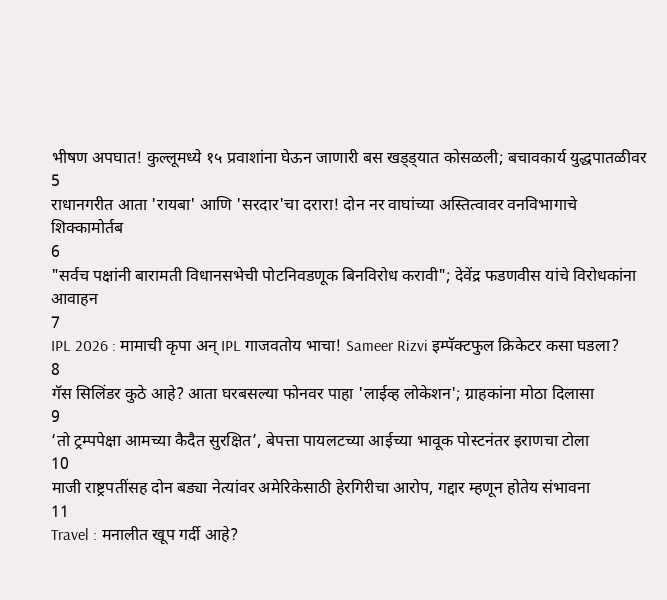भीषण अपघात! कुल्लूमध्ये १५ प्रवाशांना घेऊन जाणारी बस खड्ड्यात कोसळली; बचावकार्य युद्धपातळीवर
5
राधानगरीत आता 'रायबा' आणि 'सरदार'चा दरारा! दोन नर वाघांच्या अस्तित्वावर वनविभागाचे शिक्कामोर्तब
6
"सर्वच पक्षांनी बारामती विधानसभेची पोटनिवडणूक बिनविरोध करावी"; देवेंद्र फडणवीस यांचे विरोधकांना आवाहन
7
IPL 2026 : मामाची कृपा अन् IPL गाजवतोय भाचा! Sameer Rizvi इम्पॅक्टफुल क्रिकेटर कसा घडला?
8
गॅस सिलिंडर कुठे आहे? आता घरबसल्या फोनवर पाहा 'लाईव्ह लोकेशन'; ग्राहकांना मोठा दिलासा
9
‘तो ट्रम्पपेक्षा आमच्या कैदैत सुरक्षित’, बेपत्ता पायलटच्या आईच्या भावूक पोस्टनंतर इराणचा टोला
10
माजी राष्ट्रपतींसह दोन बड्या नेत्यांवर अमेरिकेसाठी हेरगिरीचा आरोप, गद्दार म्हणून होतेय संभावना
11
Travel : मनालीत खूप गर्दी आहे?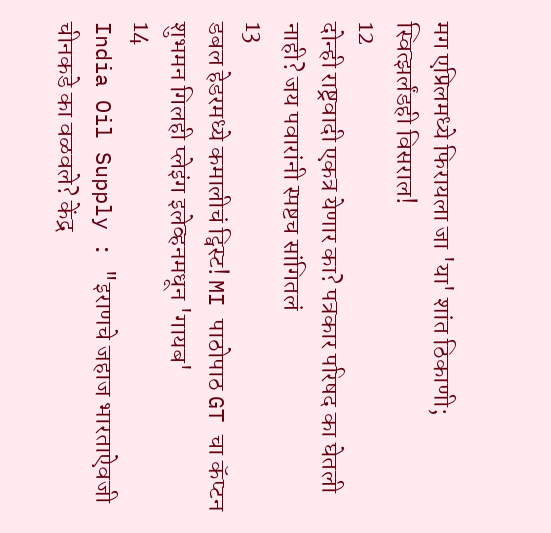मग एप्रिलमध्ये फिरायला जा 'या' शांत ठिकाणी; स्वित्झर्लंडही विसराल!
12
दोन्ही राष्ट्रवादी एकत्र येणार का? पत्रकार परिषद का घेतली नाही? जय पवारांनी स्पष्टच सांगितलं
13
डबल हेडरमध्ये कमालीचं ट्विस्ट! MI पाठोपाठ GT चा कॅप्टन शुभमन गिलही प्लेइंग इलेव्हनमधून 'गायब'
14
India Oil Supply : "इराणचे जहाज भारताऐवजी चीनकडे का वळवले? केंद्र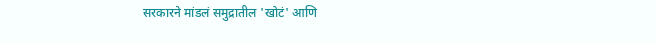सरकारने मांडलं समुद्रातील 'खोटं' आणि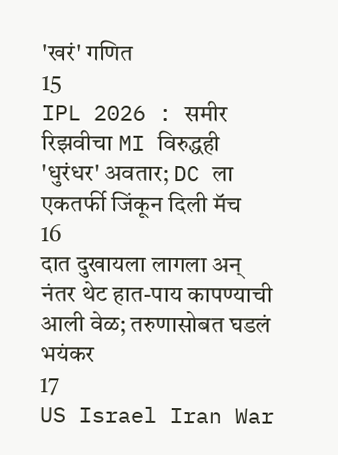'खरं' गणित
15
IPL 2026 : समीर रिझवीचा MI विरुद्धही 'धुरंधर' अवतार; DC ला एकतर्फी जिंकून दिली मॅच
16
दात दुखायला लागला अन् नंतर थेट हात-पाय कापण्याची आली वेळ; तरुणासोबत घडलं भयंकर
17
US Israel Iran War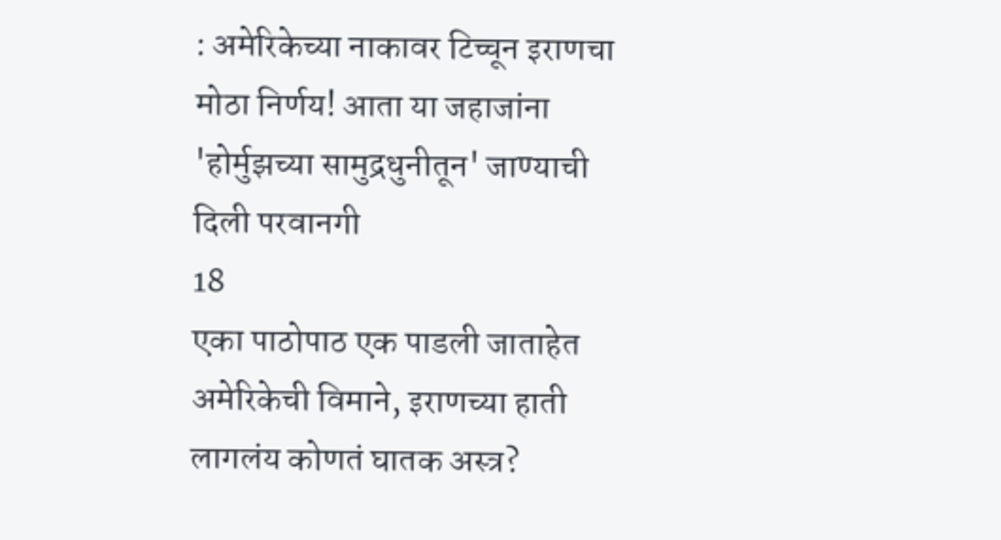: अमेरिकेच्या नाकावर टिच्चून इराणचा मोठा निर्णय! आता या जहाजांना 'होर्मुझच्या सामुद्रधुनीतून' जाण्याची दिली परवानगी
18
एका पाठोपाठ एक पाडली जाताहेत अमेरिकेची विमाने, इराणच्या हाती लागलंय कोणतं घातक अस्त्र?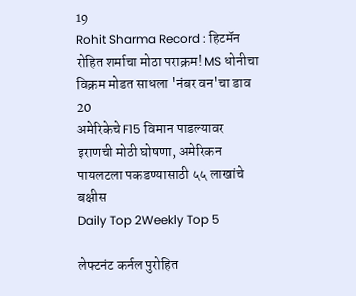19
Rohit Sharma Record : हिटमॅन रोहित शर्माचा मोठा पराक्रम! MS धोनीचा विक्रम मोडत साधला 'नंबर वन'चा डाव
20
अमेरिकेचे F15 विमान पाडल्यावर इराणची मोठी घोषणा, अमेरिकन पायलटला पकडण्यासाठी ५५ लाखांचे बक्षीस
Daily Top 2Weekly Top 5

लेफ्टनंट कर्नल पुरोहित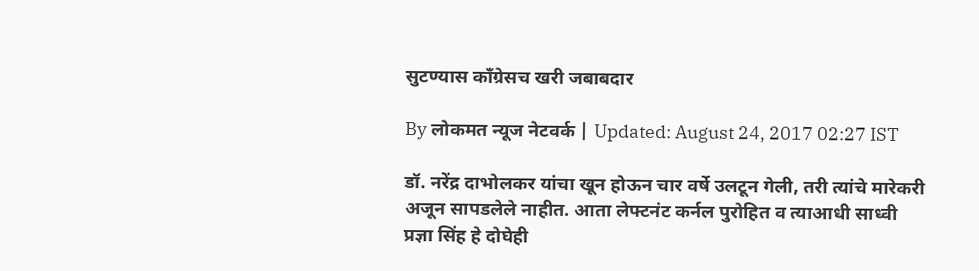सुटण्यास कॉंग्रेसच खरी जबाबदार

By लोकमत न्यूज नेटवर्क | Updated: August 24, 2017 02:27 IST

डॉ. नरेंद्र दाभोलकर यांचा खून होऊन चार वर्षे उलटून गेली, तरी त्यांचे मारेकरी अजून सापडलेले नाहीत. आता लेफ्टनंट कर्नल पुरोहित व त्याआधी साध्वी प्रज्ञा सिंह हे दोघेही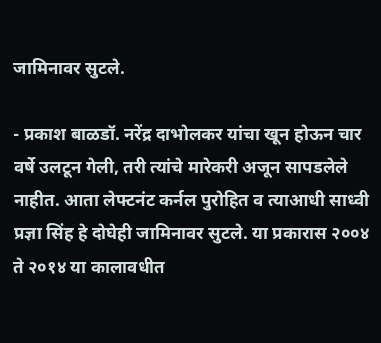जामिनावर सुटले.

- प्रकाश बाळडॉ. नरेंद्र दाभोलकर यांचा खून होऊन चार वर्षे उलटून गेली, तरी त्यांचे मारेकरी अजून सापडलेले नाहीत. आता लेफ्टनंट कर्नल पुरोहित व त्याआधी साध्वी प्रज्ञा सिंह हे दोघेही जामिनावर सुटले. या प्रकारास २००४ ते २०१४ या कालावधीत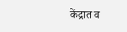केंद्रात व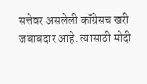सत्तेवर असलेली कॉंग्रेसच खरी जबाबदार आहे. त्यासाठी मोदी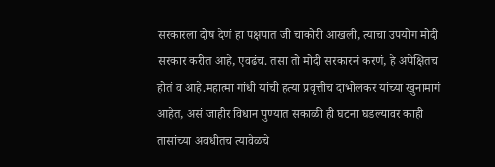सरकारला दोष देणं हा पक्षपात जी चाकोरी आखली, त्याचा उपयोग मोदी सरकार करीत आहे, एवढंच. तसा तो मोदी सरकारनं करणं, हे अपेक्षितच होतं व आहे.महात्मा गांधी यांची हत्या प्रवृत्तीच दाभोलकर यांच्या खुनामागं आहेत, असं जाहीर विधान पुण्यात सकाळी ही घटना घडल्यावर काही तासांच्या अवधीतच त्यावेळचे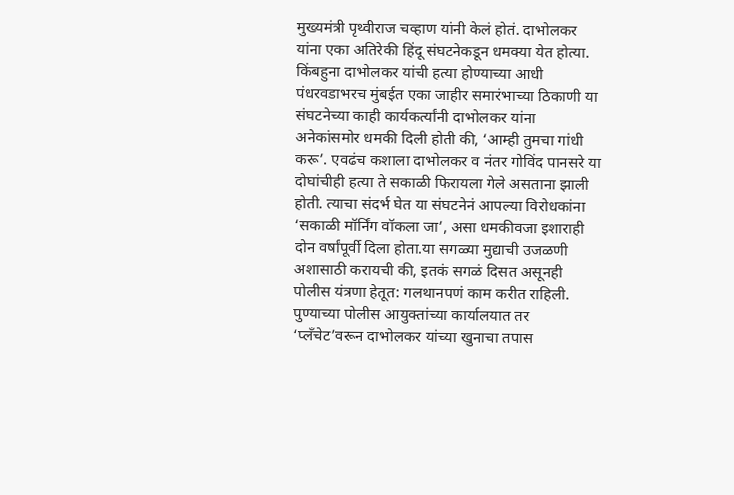मुख्यमंत्री पृथ्वीराज चव्हाण यांनी केलं होतं. दाभोलकर यांना एका अतिरेकी हिंदू संघटनेकडून धमक्या येत होत्या. किंबहुना दाभोलकर यांची हत्या होण्याच्या आधी पंधरवडाभरच मुंबईत एका जाहीर समारंभाच्या ठिकाणी या संघटनेच्या काही कार्यकर्त्यांनी दाभोलकर यांना अनेकांसमोर धमकी दिली होती की, ‘आम्ही तुमचा गांधी करू’. एवढंच कशाला दाभोलकर व नंतर गोविंद पानसरे या दोघांचीही हत्या ते सकाळी फिरायला गेले असताना झाली होती. त्याचा संदर्भ घेत या संघटनेनं आपल्या विरोधकांना ‘सकाळी मॉर्निंग वॉकला जा’, असा धमकीवजा इशाराही दोन वर्षांपूर्वी दिला होता.या सगळ्या मुद्याची उजळणी अशासाठी करायची की, इतकं सगळं दिसत असूनही पोलीस यंत्रणा हेतूत: गलथानपणं काम करीत राहिली. पुण्याच्या पोलीस आयुक्तांच्या कार्यालयात तर ‘प्लँचेट’वरून दाभोलकर यांच्या खुनाचा तपास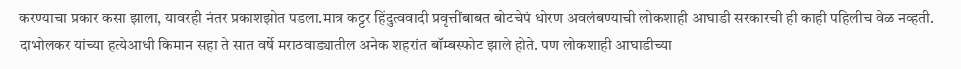करण्याचा प्रकार कसा झाला, यावरही नंतर प्रकाशझोत पडला.मात्र कट्टर हिंदुत्ववादी प्रवृत्तींबाबत बोटचेपं धोरण अवलंबण्याची लोकशाही आघाडी सरकारची ही काही पहिलीच वेळ नव्हती. दाभोलकर यांच्या हत्येआधी किमान सहा ते सात वर्षे मराठवाड्यातील अनेक शहरांत बॉम्बस्फोट झाले होते. पण लोकशाही आघाडीच्या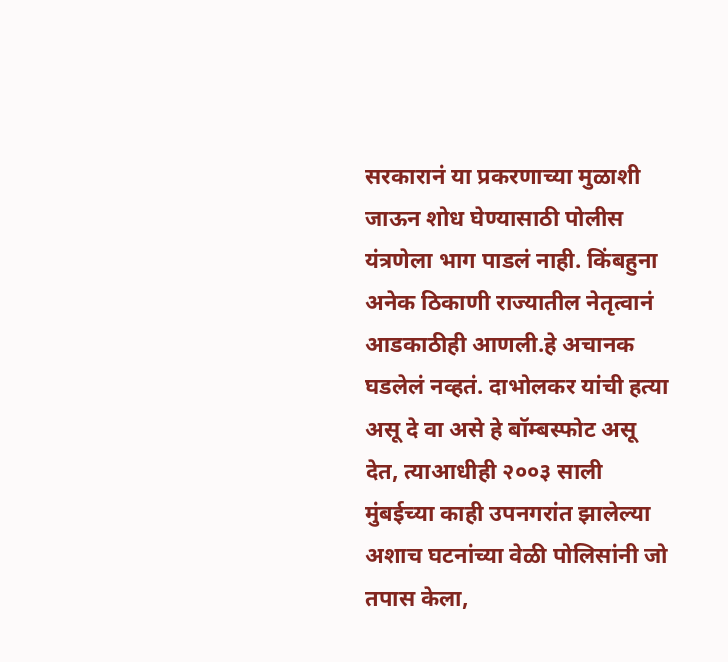सरकारानं या प्रकरणाच्या मुळाशी जाऊन शोध घेण्यासाठी पोलीस यंत्रणेला भाग पाडलं नाही. किंबहुना अनेक ठिकाणी राज्यातील नेतृत्वानं आडकाठीही आणली.हे अचानक घडलेलं नव्हतं. दाभोलकर यांची हत्या असू दे वा असे हे बॉम्बस्फोट असू देत, त्याआधीही २००३ साली मुंबईच्या काही उपनगरांत झालेल्या अशाच घटनांच्या वेळी पोलिसांनी जो तपास केला,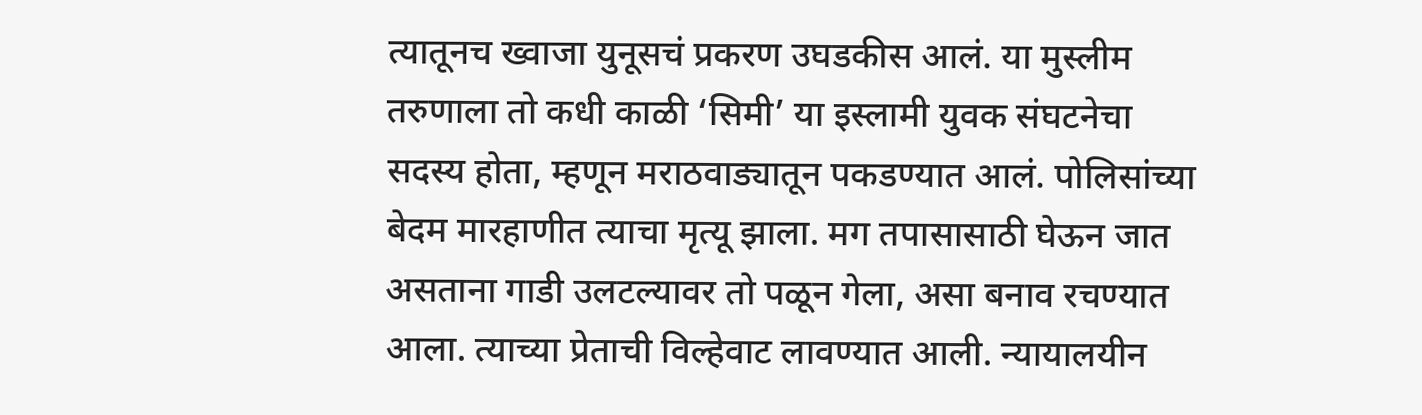त्यातूनच ख्वाजा युनूसचं प्रकरण उघडकीस आलं. या मुस्लीम तरुणाला तो कधी काळी ‘सिमी’ या इस्लामी युवक संघटनेचा सदस्य होता, म्हणून मराठवाड्यातून पकडण्यात आलं. पोलिसांच्या बेदम मारहाणीत त्याचा मृत्यू झाला. मग तपासासाठी घेऊन जात असताना गाडी उलटल्यावर तो पळून गेला, असा बनाव रचण्यात आला. त्याच्या प्रेताची विल्हेवाट लावण्यात आली. न्यायालयीन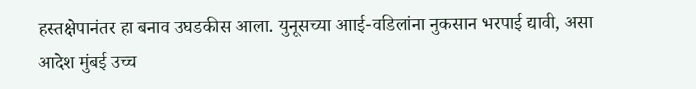हस्तक्षेपानंतर हा बनाव उघडकीस आला. युनूसच्या आाई-वडिलांना नुकसान भरपाई द्यावी, असा आदेश मुंबई उच्च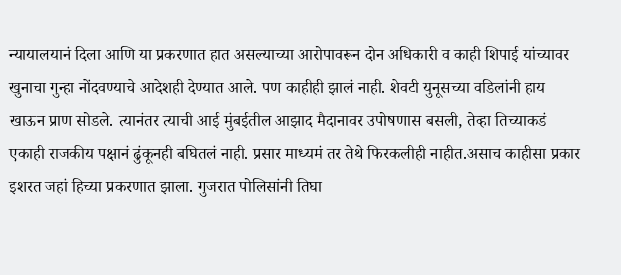न्यायालयानं दिला आणि या प्रकरणात हात असल्याच्या आरोपावरून दोन अधिकारी व काही शिपाई यांच्यावर खुनाचा गुन्हा नोंदवण्याचे आदेशही देण्यात आले. पण काहीही झालं नाही. शेवटी युनूसच्या वडिलांनी हाय खाऊन प्राण सोडले. त्यानंतर त्याची आई मुंबईतील आझाद मैदानावर उपोषणास बसली, तेव्हा तिच्याकडं एकाही राजकीय पक्षानं ढुंकूनही बघितलं नाही. प्रसार माध्यमं तर तेथे फिरकलीही नाहीत.असाच काहीसा प्रकार इशरत जहां हिच्या प्रकरणात झाला. गुजरात पोलिसांनी तिघा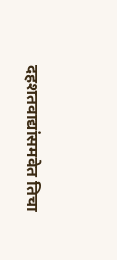दहशतवाद्यांसमवेत तिचा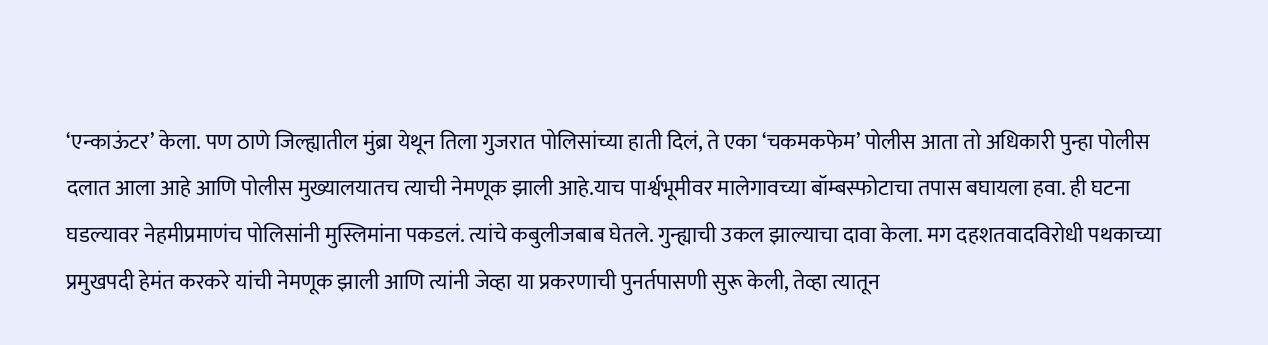‘एन्काऊंटर’ केला. पण ठाणे जिल्ह्यातील मुंब्रा येथून तिला गुजरात पोलिसांच्या हाती दिलं, ते एका ‘चकमकफेम’ पोलीस आता तो अधिकारी पुन्हा पोलीस दलात आला आहे आणि पोलीस मुख्यालयातच त्याची नेमणूक झाली आहे.याच पार्श्वभूमीवर मालेगावच्या बॉम्बस्फोटाचा तपास बघायला हवा. ही घटना घडल्यावर नेहमीप्रमाणंच पोलिसांनी मुस्लिमांना पकडलं. त्यांचे कबुलीजबाब घेतले. गुन्ह्याची उकल झाल्याचा दावा केला. मग दहशतवादविरोधी पथकाच्या प्रमुखपदी हेमंत करकरे यांची नेमणूक झाली आणि त्यांनी जेव्हा या प्रकरणाची पुनर्तपासणी सुरू केली, तेव्हा त्यातून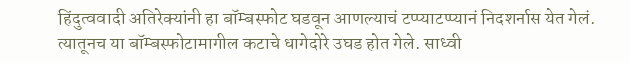हिंदुत्ववादी अतिरेक्यांनी हा बॉम्बस्फोट घडवून आणल्याचं टप्प्याटप्प्यानं निदशर्नास येत गेलं. त्यातूनच या बॉम्बस्फोटामागील कटाचे धागेदोरे उघड होत गेले. साध्वी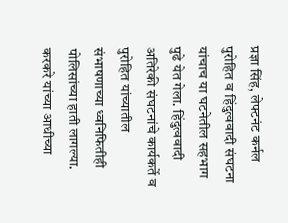प्रज्ञा सिंह, लेफ्टनंट कर्नल पुरोहित व हिंदुत्ववादी संघटना यांचाच या घटनेतील सहभाग पुढे येत गेला. हिंदुत्ववादी अतिरेकी संघटनांचे कार्यकर्ते व पुरोहित यांच्यातील संभाषणाच्या ध्वनिफितीही पोलिसांच्या हाती लागल्या. करकरे यांच्या आधीच्या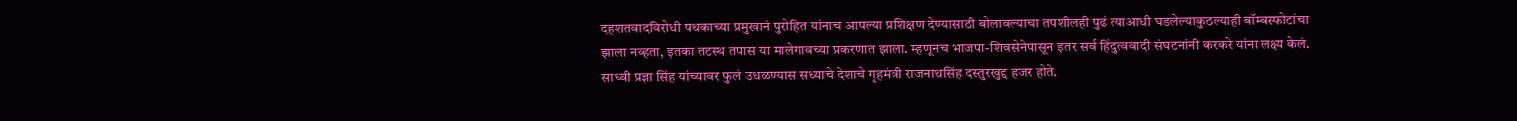दहशतवादविरोधी पथकाच्या प्रमुखानं पुरोहित यांनाच आपल्या प्रशिक्षण देण्यासाठी बोलावल्याचा तपशीलही पुढं त्याआधी घडलेल्याकुठल्याही बॉम्बस्फोटांचा झाला नव्हता, इतका तटस्थ तपास या मालेगावच्या प्रकरणात झाला. म्हणूनच भाजपा-शिवसेनेपासून इतर सर्व हिंदुत्ववादी संघटनांनी करकरे यांना लक्ष्य केलं. साध्वी प्रज्ञा सिंह यांच्यावर फुलं उधळण्यास सध्याचे देशाचे गृहमंत्री राजनाथसिंह दस्तुरखुद्द हजर होते.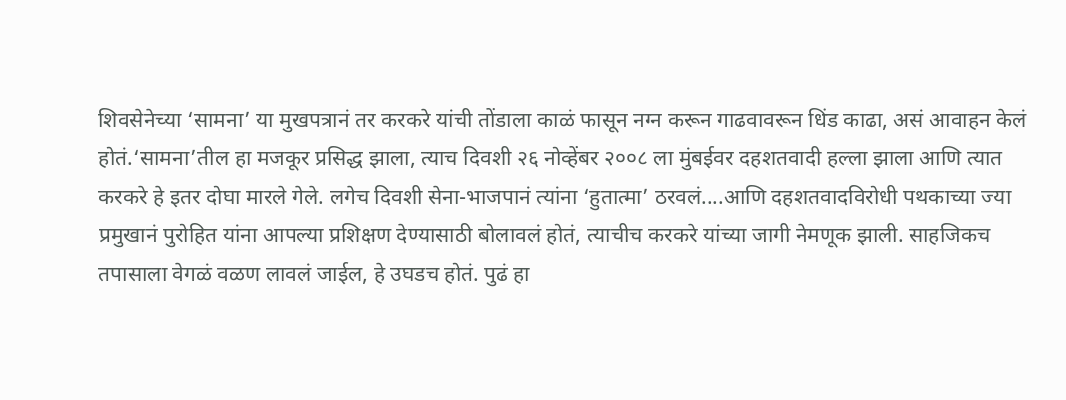शिवसेनेच्या ‘सामना’ या मुखपत्रानं तर करकरे यांची तोंडाला काळं फासून नग्न करून गाढवावरून धिंड काढा, असं आवाहन केलं होतं.‘सामना’तील हा मजकूर प्रसिद्ध झाला, त्याच दिवशी २६ नोव्हेंबर २००८ ला मुंबईवर दहशतवादी हल्ला झाला आणि त्यात करकरे हे इतर दोघा मारले गेले. लगेच दिवशी सेना-भाजपानं त्यांना ‘हुतात्मा’ ठरवलं....आणि दहशतवादविरोधी पथकाच्या ज्या प्रमुखानं पुरोहित यांना आपल्या प्रशिक्षण देण्यासाठी बोलावलं होतं, त्याचीच करकरे यांच्या जागी नेमणूक झाली. साहजिकच तपासाला वेगळं वळण लावलं जाईल, हे उघडच होतं. पुढं हा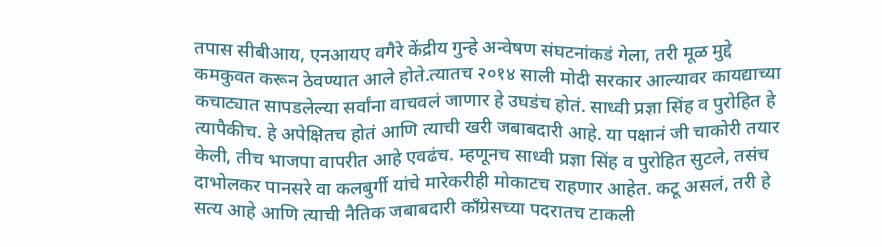तपास सीबीआय, एनआयए वगैरे केंद्रीय गुन्हे अन्वेषण संघटनांकडं गेला, तरी मूळ मुद्दे कमकुवत करून ठेवण्यात आले होते.त्यातच २०१४ साली मोदी सरकार आल्यावर कायद्याच्या कचाट्यात सापडलेल्या सर्वांना वाचवलं जाणार हे उघडंच होतं. साध्वी प्रज्ञा सिंह व पुरोहित हे त्यापैकीच. हे अपेक्षितच होतं आणि त्याची खरी जबाबदारी आहे. या पक्षानं जी चाकोरी तयार केली, तीच भाजपा वापरीत आहे एवढंच. म्हणूनच साध्वी प्रज्ञा सिंह व पुरोहित सुटले, तसंच दाभोलकर पानसरे वा कलबुर्गी यांचे मारेकरीही मोकाटच राहणार आहेत. कटू असलं, तरी हे सत्य आहे आणि त्याची नैतिक जबाबदारी काँग्रेसच्या पदरातच टाकली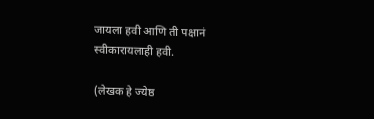जायला हवी आणि ती पक्षानं स्वीकारायलाही हवी.

(लेखक हे ज्येष्ठ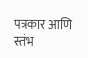पत्रकार आणि स्तंभ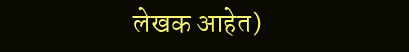लेखक आहेत)